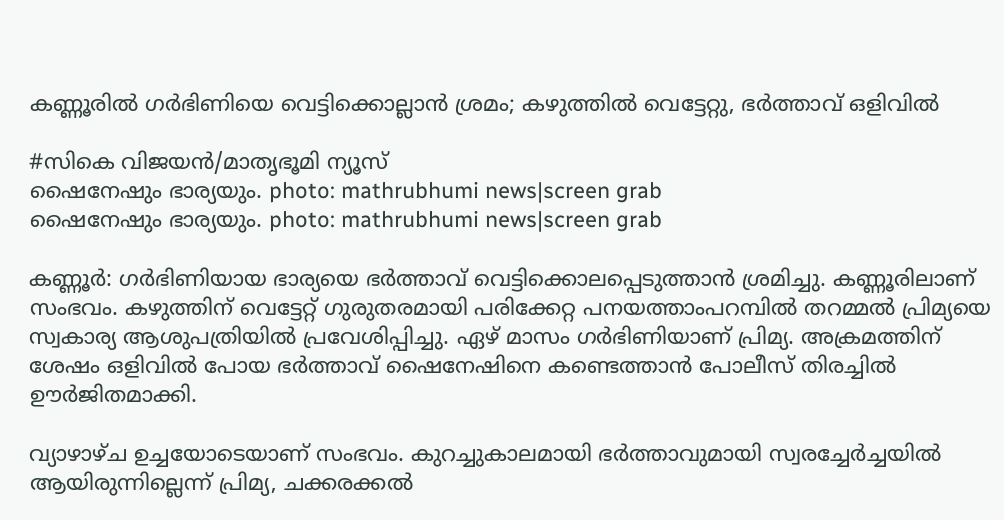കണ്ണൂരില്‍ ഗര്‍ഭിണിയെ വെട്ടിക്കൊല്ലാന്‍ ശ്രമം; കഴുത്തില്‍ വെട്ടേറ്റു, ഭര്‍ത്താവ് ഒളിവില്‍

#സികെ വിജയന്‍/മാതൃഭൂമി ന്യൂസ്
ഷൈനേഷും ഭാര്യയും. photo: mathrubhumi news|screen grab
ഷൈനേഷും ഭാര്യയും. photo: mathrubhumi news|screen grab

കണ്ണൂര്‍: ഗര്‍ഭിണിയായ ഭാര്യയെ ഭര്‍ത്താവ് വെട്ടിക്കൊലപ്പെടുത്താന്‍ ശ്രമിച്ചു. കണ്ണൂരിലാണ് സംഭവം. കഴുത്തിന് വെട്ടേറ്റ് ഗുരുതരമായി പരിക്കേറ്റ പനയത്താംപറമ്പില്‍ തറമ്മല്‍ പ്രിമ്യയെ സ്വകാര്യ ആശുപത്രിയില്‍ പ്രവേശിപ്പിച്ചു. ഏഴ് മാസം ഗര്‍ഭിണിയാണ് പ്രിമ്യ. അക്രമത്തിന് ശേഷം ഒളിവില്‍ പോയ ഭര്‍ത്താവ് ഷൈനേഷിനെ കണ്ടെത്താന്‍ പോലീസ് തിരച്ചില്‍ ഊര്‍ജിതമാക്കി.

വ്യാഴാഴ്ച ഉച്ചയോടെയാണ് സംഭവം. കുറച്ചുകാലമായി ഭര്‍ത്താവുമായി സ്വരച്ചേര്‍ച്ചയില്‍ ആയിരുന്നില്ലെന്ന് പ്രിമ്യ, ചക്കരക്കല്‍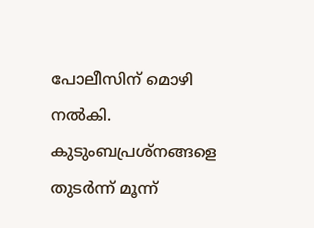പോലീസിന് മൊഴി നല്‍കി. കുടുംബപ്രശ്‌നങ്ങളെ തുടര്‍ന്ന് മൂന്ന്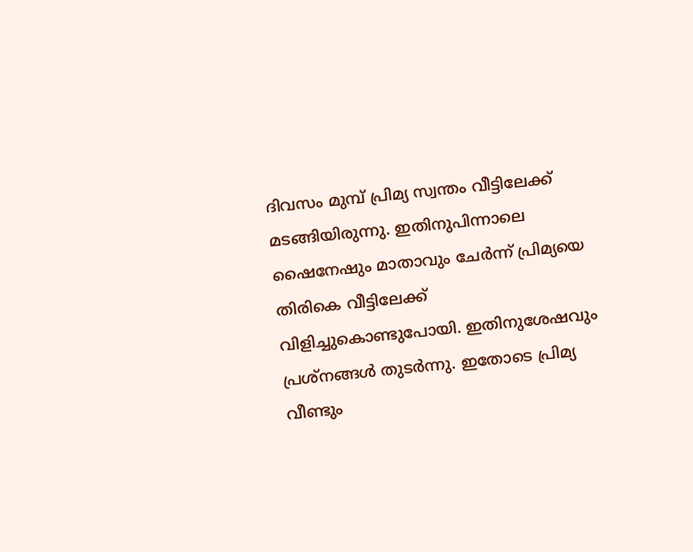ദിവസം മുമ്പ് പ്രിമ്യ സ്വന്തം വീട്ടിലേക്ക് മടങ്ങിയിരുന്നു. ഇതിനുപിന്നാലെ ഷൈനേഷും മാതാവും ചേര്‍ന്ന് പ്രിമ്യയെ തിരികെ വീട്ടിലേക്ക് വിളിച്ചുകൊണ്ടുപോയി. ഇതിനുശേഷവും പ്രശ്‌നങ്ങള്‍ തുടര്‍ന്നു. ഇതോടെ പ്രിമ്യ വീണ്ടും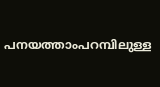പനയത്താംപറമ്പിലുള്ള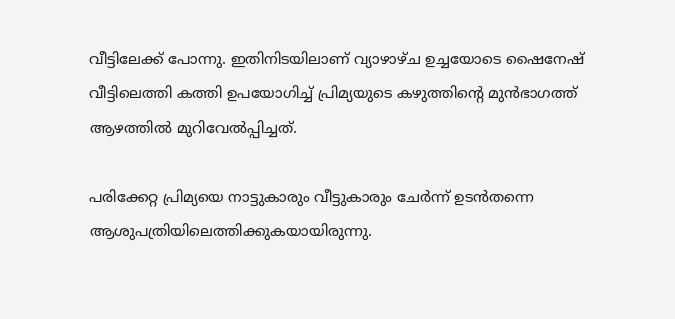വീട്ടിലേക്ക് പോന്നു. ഇതിനിടയിലാണ് വ്യാഴാഴ്ച ഉച്ചയോടെ ഷൈനേഷ് വീട്ടിലെത്തി കത്തി ഉപയോഗിച്ച് പ്രിമ്യയുടെ കഴുത്തിന്റെ മുന്‍ഭാഗത്ത് ആഴത്തില്‍ മുറിവേല്‍പ്പിച്ചത്.

പരിക്കേറ്റ പ്രിമ്യയെ നാട്ടുകാരും വീട്ടുകാരും ചേര്‍ന്ന് ഉടന്‍തന്നെ ആശുപത്രിയിലെത്തിക്കുകയായിരുന്നു.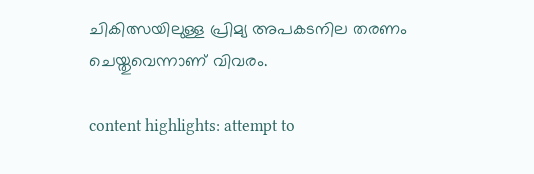ചികിത്സയിലുള്ള പ്രിമ്യ അപകടനില തരണം ചെയ്തുവെന്നാണ് വിവരം.

content highlights: attempt to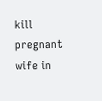kill pregnant wife in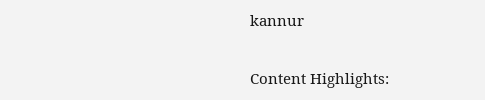kannur

Content Highlights: